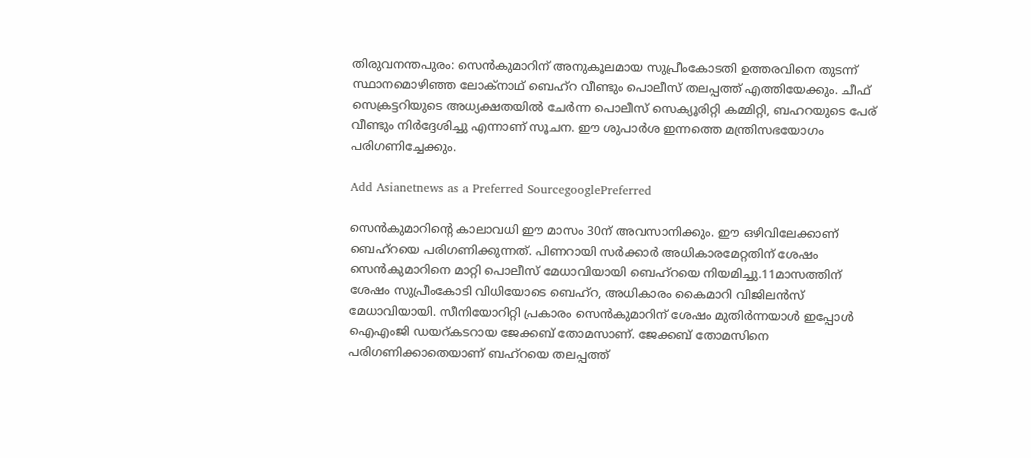തിരുവനന്തപുരം: സെൻകുമാറിന് അനുകൂലമായ സുപ്രീംകോടതി ഉത്തരവിനെ തുടന്ന് സ്ഥാനമൊഴിഞ്ഞ ലോക്നാഥ് ബെഹ്റ വീണ്ടും പൊലീസ് തലപ്പത്ത് എത്തിയേക്കും. ചീഫ് സെക്രട്ടറിയുടെ അധ്യക്ഷതയിൽ ചേർന്ന പൊലീസ് സെക്യൂരിറ്റി കമ്മിറ്റി, ബഹറയുടെ പേര് വീണ്ടും നിർദ്ദേശിച്ചു എന്നാണ് സൂചന. ഈ ശുപാർശ ഇന്നത്തെ മന്ത്രിസഭയോഗം പരിഗണിച്ചേക്കും.

Add Asianetnews as a Preferred SourcegooglePreferred

സെൻകുമാറിന്റെ കാലാവധി ഈ മാസം 30ന് അവസാനിക്കും. ഈ ഒഴിവിലേക്കാണ് ബെഹ്റയെ പരിഗണിക്കുന്നത്. പിണറായി സർക്കാർ അധികാരമേറ്റതിന് ശേഷം സെൻകുമാറിനെ മാറ്റി പൊലീസ് മേധാവിയായി ബെഹ്റയെ നിയമിച്ചു.11മാസത്തിന് ശേഷം സുപ്രീംകോടി വിധിയോടെ ബെഹ്റ, അധികാരം കൈമാറി വിജിലന്‍സ് മേധാവിയായി. സീനിയോറിറ്റി പ്രകാരം സെൻകുമാറിന് ശേഷം മുതിർന്നയാൾ ഇപ്പോൾ ഐഎംജി ഡയറ്കടറായ ജേക്കബ് തോമസാണ്. ജേക്കബ് തോമസിനെ പരിഗണിക്കാതെയാണ് ബഹ്റയെ തലപ്പത്ത്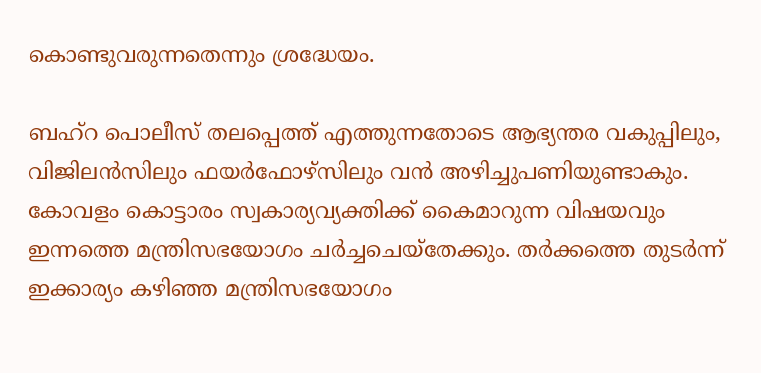കൊണ്ടുവരുന്നതെന്നും ശ്രദ്ധേയം.

ബഹ്റ പൊലീസ് തലപ്പെത്ത് എത്തുന്നതോടെ ആഭ്യന്തര വകുപ്പിലും, വിജിലൻസിലും ഫയർഫോഴ്സിലും വൻ അഴിച്ചുപണിയുണ്ടാകും.
കോവളം കൊട്ടാരം സ്വകാര്യവ്യക്തിക്ക് കൈമാറുന്ന വിഷയവും ഇന്നത്തെ മന്ത്രിസഭയോഗം ചർച്ചചെയ്തേക്കും. തർക്കത്തെ തുടർന്ന് ഇക്കാര്യം കഴിഞ്ഞ മന്ത്രിസഭയോഗം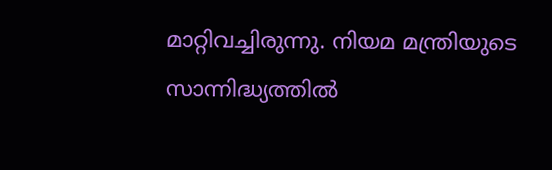മാറ്റിവച്ചിരുന്നു. നിയമ മന്ത്രിയുടെ സാന്നിദ്ധ്യത്തിൽ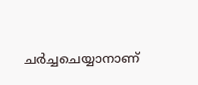ചർച്ചചെയ്യാനാണ്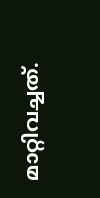മാറ്റിവച്ചത്.